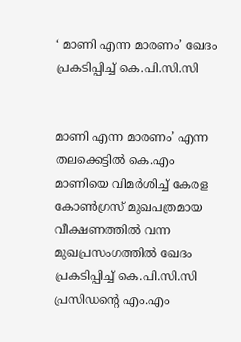‘ മാണി എന്ന മാരണം’ ഖേദം പ്രകടിപ്പിച്ച് കെ.പി.സി.സി


മാണി എന്ന മാരണം’ എന്ന തലക്കെട്ടില്‍ കെ.എം മാണിയെ വിമര്‍ശിച്ച് കേരള കോണ്‍ഗ്രസ് മുഖപത്രമായ വീക്ഷണത്തില്‍ വന്ന മുഖപ്രസംഗത്തില്‍ ഖേദം പ്രകടിപ്പിച്ച് കെ.പി.സി.സി പ്രസിഡന്റെ എം.എം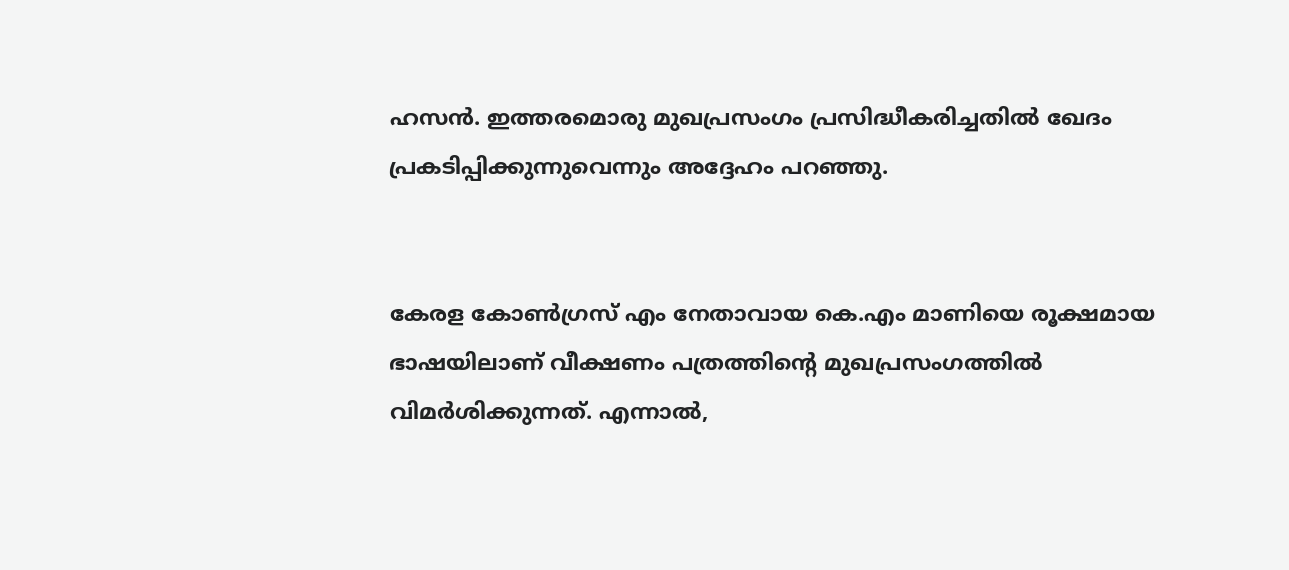ഹസന്‍. ഇത്തരമൊരു മുഖപ്രസംഗം പ്രസിദ്ധീകരിച്ചതില്‍ ഖേദം പ്രകടിപ്പിക്കുന്നുവെന്നും അദ്ദേഹം പറഞ്ഞു.


കേരള കോണ്‍ഗ്രസ് എം നേതാവായ കെ.എം മാണിയെ രൂക്ഷമായ ഭാഷയിലാണ് വീക്ഷണം പത്രത്തിന്റെ മുഖപ്രസംഗത്തില്‍ വിമര്‍ശിക്കുന്നത്. എന്നാല്‍,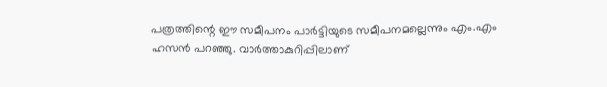പത്രത്തിന്റെ ഈ സമീപനം പാര്‍ട്ടിയുടെ സമീപനമല്ലെന്നും എം.എം ഹസന്‍ പറഞ്ഞു. വാര്‍ത്താകുറിപ്പിലാണ്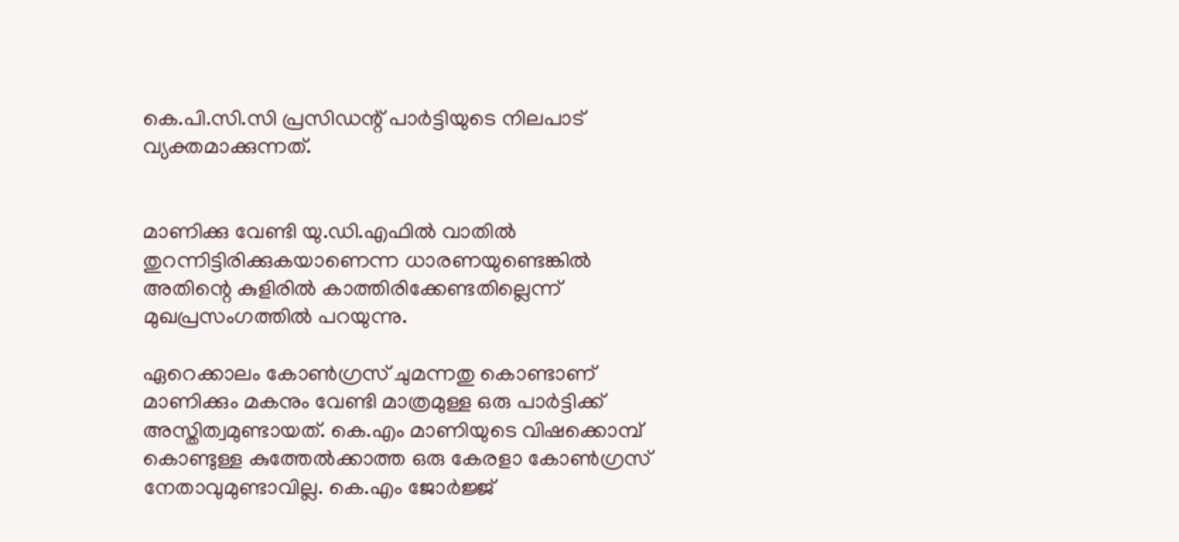കെ.പി.സി.സി പ്രസിഡന്റ് പാര്‍ട്ടിയുടെ നിലപാട് വ്യക്തമാക്കുന്നത്.


മാണിക്കു വേണ്ടി യു.ഡി.എഫില്‍ വാതില്‍ തുറന്നിട്ടിരിക്കുകയാണെന്ന ധാരണയുണ്ടെങ്കില്‍ അതിന്റെ കുളിരില്‍ കാത്തിരിക്കേണ്ടതില്ലെന്ന് മുഖപ്രസംഗത്തില്‍ പറയുന്നു.

ഏറെക്കാലം കോണ്‍ഗ്രസ് ചുമന്നതു കൊണ്ടാണ് മാണിക്കും മകനും വേണ്ടി മാത്രമുള്ള ഒരു പാര്‍ട്ടിക്ക് അസ്തിത്വമുണ്ടായത്. കെ.എം മാണിയുടെ വിഷക്കൊമ്പ് കൊണ്ടുള്ള കുത്തേല്‍ക്കാത്ത ഒരു കേരളാ കോണ്‍ഗ്രസ് നേതാവുമുണ്ടാവില്ല. കെ.എം ജോര്‍ജ്ജ്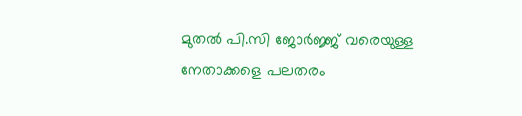മുതല്‍ പി.സി ജോര്‍ജ്ജ് വരെയുള്ള നേതാക്കളെ പലതരം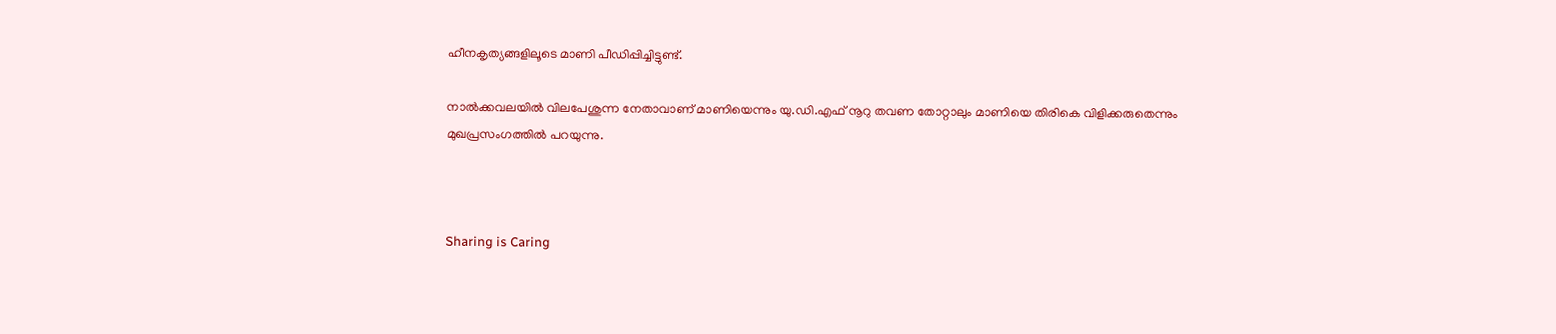ഹീനകൃത്യങ്ങളിലൂടെ മാണി പീഡിപ്പിച്ചിട്ടുണ്ട്.

നാല്‍ക്കവലയില്‍ വിലപേശുന്ന നേതാവാണ് മാണിയെന്നും യു.ഡി.എഫ് നൂറു തവണ തോറ്റാലും മാണിയെ തിരികെ വിളിക്കരുതെന്നും മുഖപ്രസംഗത്തില്‍ പറയുന്നു.



Sharing is Caring